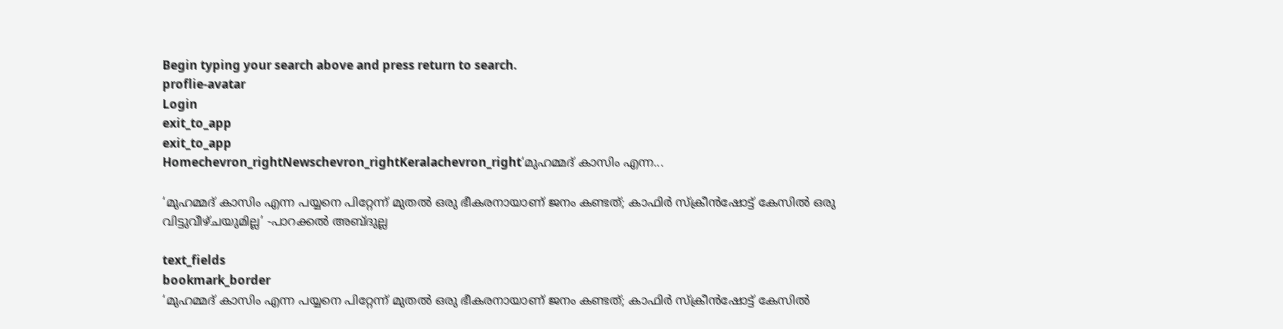Begin typing your search above and press return to search.
proflie-avatar
Login
exit_to_app
exit_to_app
Homechevron_rightNewschevron_rightKeralachevron_right‘മുഹമ്മദ് കാസിം എന്ന...

‘മുഹമ്മദ് കാസിം എന്ന പയ്യനെ പിറ്റേന്ന് മുതൽ ഒരു ഭീകരനായാണ് ജനം കണ്ടത്; കാഫിർ സ്ക്രീൻഷോട്ട് കേസിൽ ഒരു വിട്ടുവീഴ്ചയുമില്ല’ -പാറക്കൽ അബ്ദുല്ല

text_fields
bookmark_border
‘മുഹമ്മദ് കാസിം എന്ന പയ്യനെ പിറ്റേന്ന് മുതൽ ഒരു ഭീകരനായാണ് ജനം കണ്ടത്; കാഫിർ സ്ക്രീൻഷോട്ട് കേസിൽ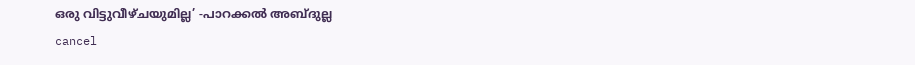ഒരു വിട്ടുവീഴ്ചയുമില്ല’ -പാറക്കൽ അബ്ദുല്ല
cancel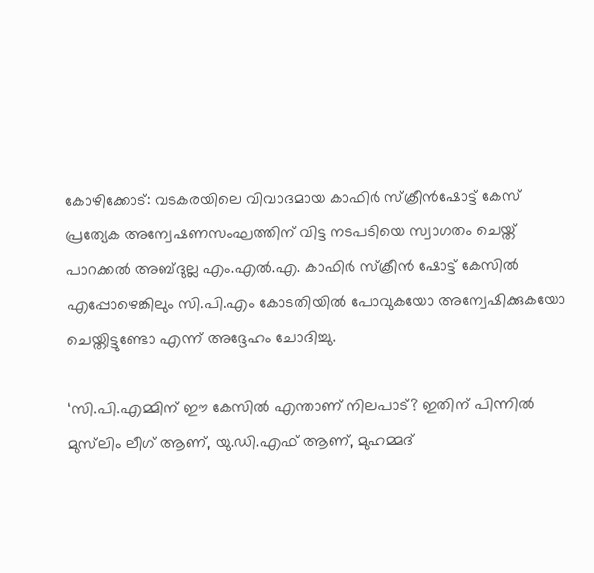കോഴിക്കോട്: വടകരയിലെ വിവാദമായ കാഫിർ സ്ക്രീൻഷോട്ട് കേസ് പ്രത്യേക അന്വേഷണസംഘത്തിന് വിട്ട നടപടിയെ സ്വാഗതം ചെയ്ത് പാറക്കൽ അബ്ദുല്ല എം.എൽ.എ. കാഫിർ സ്ക്രീൻ ഷോട്ട് കേസിൽ എപ്പോഴെങ്കിലും സി.പി.എം കോടതിയിൽ പോവുകയോ അന്വേഷിക്കുകയോ ചെയ്തിട്ടുണ്ടോ എന്ന് അദ്ദേഹം ചോദിച്ചു.

‘സി.പി.എമ്മിന് ഈ കേസിൽ എന്താണ് നിലപാട്? ഇതിന് പിന്നിൽ മുസ്‍ലിം ലീഗ് ആണ്, യു.ഡി.എഫ് ആണ്, മുഹമ്മദ്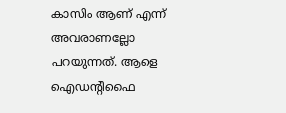കാസിം ആണ് എന്ന് അവരാണല്ലോ പറയുന്നത്. ആളെ ഐഡന്റിഫൈ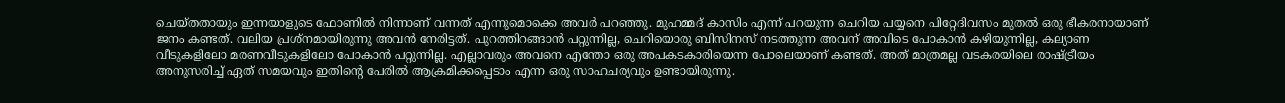ചെയ്തതായും ഇന്നയാളുടെ ഫോണിൽ നിന്നാണ് വന്നത് എന്നുമൊക്കെ അവർ പറഞ്ഞു. മുഹമ്മദ് കാസിം എന്ന് പറയുന്ന ചെറിയ പയ്യനെ പിറ്റേദിവസം മുതൽ ഒരു ഭീകരനായാണ് ജനം കണ്ടത്. വലിയ പ്രശ്നമായിരുന്നു അവൻ നേരിട്ടത്. പുറത്തിറങ്ങാൻ പറ്റുന്നില്ല, ചെറിയൊരു ബിസിനസ് നടത്തുന്ന അവന് അവിടെ പോകാൻ കഴിയുന്നില്ല, കല്യാണ വീടുകളിലോ മരണവീടുകളിലോ പോകാൻ പറ്റുന്നില്ല. എല്ലാവരും അവനെ എന്തോ ഒരു അപകടകാരിയെന്ന പോലെയാണ് കണ്ടത്. അത് മാത്രമല്ല വടകരയിലെ രാഷ്ട്രീയം അനുസരിച്ച് ഏത് സമയവും ഇതിന്റെ പേരിൽ ആക്രമിക്കപ്പെടാം എന്ന ഒരു സാഹചര്യവും ഉണ്ടായിരുന്നു.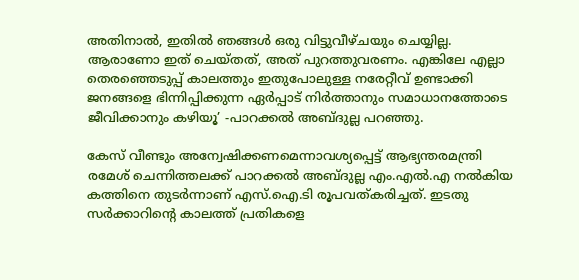അതിനാൽ, ഇതിൽ ഞങ്ങൾ ഒരു വിട്ടുവീഴ്ചയും ചെയ്യില്ല. ആരാണോ ഇത് ചെയ്തത്, അത് പുറത്തുവരണം. എങ്കിലേ എല്ലാ തെരഞ്ഞെടുപ്പ് കാലത്തും ഇതുപോലുള്ള നരേറ്റീവ് ഉണ്ടാക്കി ജനങ്ങളെ ഭിന്നിപ്പിക്കുന്ന ഏർപ്പാട് നിർത്താനും സമാധാനത്തോടെ ജീവിക്കാനും കഴിയൂ’ -പാറക്കൽ അബ്ദുല്ല പറഞ്ഞു.

കേസ് വീണ്ടും അന്വേഷിക്കണമെന്നാവശ്യപ്പെട്ട് ആഭ്യന്തരമന്ത്രി രമേശ് ചെന്നിത്തലക്ക് പാറക്കൽ അബ്ദുല്ല എം.എൽ.എ നൽകിയ കത്തിനെ തുടർന്നാണ് എസ്.ഐ.ടി രൂപവത്കരിച്ചത്. ഇടതു സർക്കാറിന്റെ കാലത്ത് പ്രതികളെ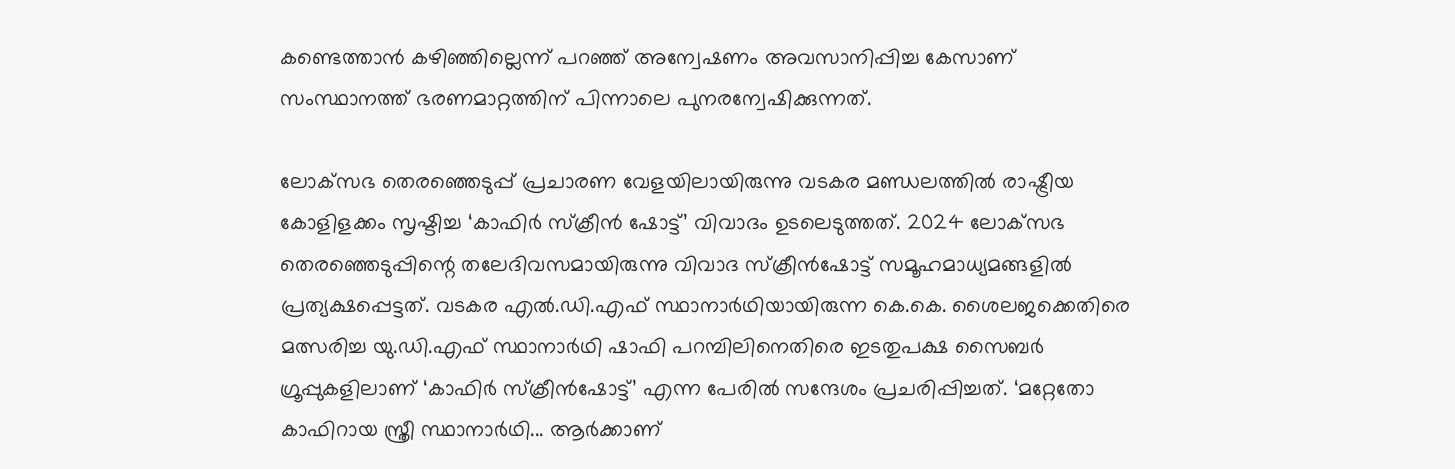കണ്ടെത്താൻ കഴിഞ്ഞില്ലെന്ന് പറഞ്ഞ് അന്വേഷണം അവസാനിപ്പിച്ച കേസാണ് സംസ്ഥാനത്ത് ഭരണമാറ്റത്തിന് പിന്നാലെ പുനരന്വേഷിക്കുന്നത്.

ലോക്‌സഭ തെരഞ്ഞെടുപ്പ് പ്രചാരണ വേളയിലായിരുന്നു വടകര മണ്ഡലത്തിൽ രാഷ്ട്രീയ കോളിളക്കം സൃഷ്ടിച്ച ‘കാഫിർ സ്‌ക്രീൻ ഷോട്ട്’ വിവാദം ഉടലെടുത്തത്. 2024 ലോക്‌സഭ തെരഞ്ഞെടുപ്പിന്റെ തലേദിവസമായിരുന്നു വിവാദ സ്ക്രീൻഷോട്ട് സമൂഹമാധ്യമങ്ങളിൽ പ്രത്യക്ഷപ്പെട്ടത്. വടകര എൽ.ഡി.എഫ് സ്ഥാനാർഥിയായിരുന്ന കെ.കെ. ശൈലജക്കെതിരെ മത്സരിച്ച യു.ഡി.എഫ് സ്ഥാനാർഥി ഷാഫി പറമ്പിലിനെതിരെ ഇടതുപക്ഷ സൈബർ ഗ്രൂപ്പുകളിലാണ് ‘കാഫിർ സ്‌ക്രീൻഷോട്ട്’ എന്ന പേരിൽ സന്ദേശം പ്രചരിപ്പിച്ചത്. ‘മറ്റേതോ കാഫിറായ സ്ത്രീ സ്ഥാനാർഥി... ആർക്കാണ്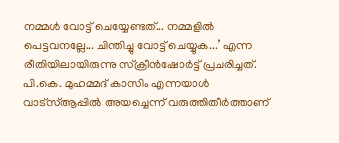നമ്മൾ വോട്ട് ചെയ്യേണ്ടത്... നമ്മളിൽ പെട്ടവനല്ലേ... ചിന്തിച്ചു വോട്ട് ചെയ്യുക...’ എന്ന രീതിയിലായിരുന്നു സ്ക്രീൻഷോർട്ട് പ്രചരിച്ചത്. പി.കെ. മുഹമ്മദ് കാസിം എന്നയാൾ വാട്‌സ്ആപ്പിൽ അയച്ചെന്ന് വരുത്തിതീർത്താണ്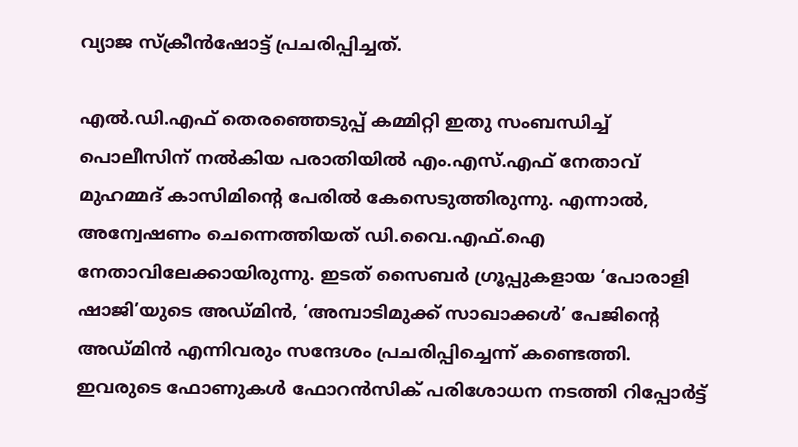വ്യാജ സ്‌ക്രീൻഷോട്ട് പ്രചരിപ്പിച്ചത്.

എൽ.ഡി.എഫ് തെരഞ്ഞെടുപ്പ് കമ്മിറ്റി ഇതു സംബന്ധിച്ച് പൊലീസിന് നൽകിയ പരാതിയിൽ എം.എസ്.എഫ് നേതാവ് മുഹമ്മദ് കാസിമിന്റെ പേരിൽ കേസെടുത്തിരുന്നു. എന്നാൽ, അന്വേഷണം ചെന്നെത്തിയത് ഡി.വൈ.എഫ്.ഐ നേതാവിലേക്കായിരുന്നു. ഇടത് സൈബർ ഗ്രൂപ്പുകളായ ‘പോരാളി ഷാജി’യുടെ അഡ്മിൻ, ‘അമ്പാടിമുക്ക് സാഖാക്കൾ’ പേജിന്റെ അഡ്മിൻ എന്നിവരും സന്ദേശം പ്രചരിപ്പിച്ചെന്ന് കണ്ടെത്തി. ഇവരുടെ ഫോണുകൾ ഫോറൻസിക് പരിശോധന നടത്തി റിപ്പോർട്ട്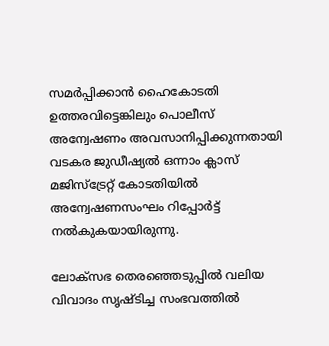സമർപ്പിക്കാൻ ഹൈകോടതി ഉത്തരവിട്ടെങ്കിലും പൊലീസ് അന്വേഷണം അവസാനിപ്പിക്കുന്നതായി വടകര ജുഡീഷ്യൽ ഒന്നാം ക്ലാസ് മജിസ്‌ട്രേറ്റ് കോടതിയിൽ അന്വേഷണസംഘം റിപ്പോർട്ട് നൽകുകയായിരുന്നു.

ലോക്‌സഭ തെരഞ്ഞെടുപ്പിൽ വലിയ വിവാദം സൃഷ്ടിച്ച സംഭവത്തിൽ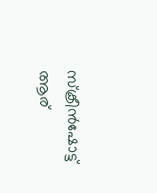സ്‌ക്രീൻഷോട്ട് ആര്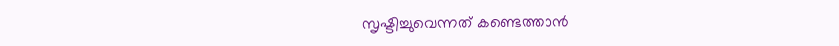സൃഷ്ടിച്ചുവെന്നത് കണ്ടെത്താൻ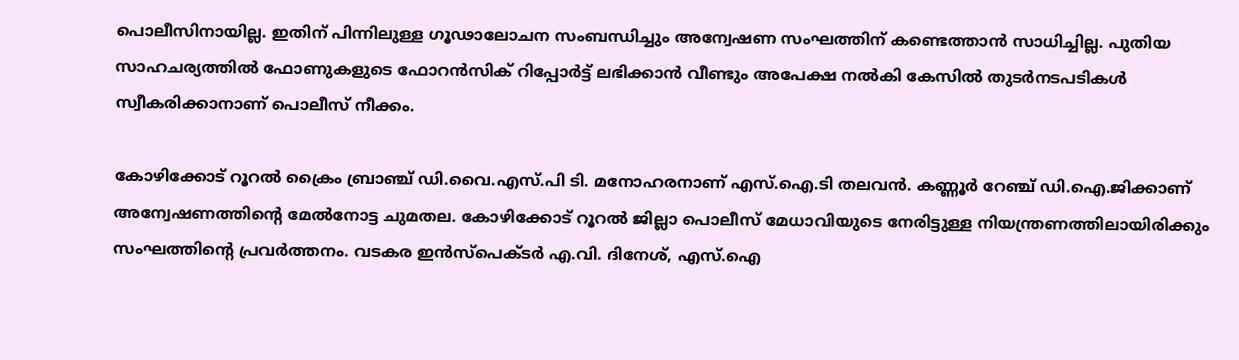പൊലീസിനായില്ല. ഇതിന് പിന്നിലുള്ള ഗൂഢാലോചന സംബന്ധിച്ചും അന്വേഷണ സംഘത്തിന് കണ്ടെത്താൻ സാധിച്ചില്ല. പുതിയ സാഹചര്യത്തിൽ ഫോണുകളുടെ ഫോറൻസിക് റിപ്പോർട്ട് ലഭിക്കാൻ വീണ്ടും അപേക്ഷ നൽകി കേസിൽ തുടർനടപടികൾ സ്വീകരിക്കാനാണ് പൊലീസ് നീക്കം.

കോഴിക്കോട് റൂറൽ ക്രൈം ബ്രാഞ്ച് ഡി.വൈ.എസ്.പി ടി. മനോഹരനാണ് എസ്.ഐ.ടി തലവൻ. കണ്ണൂർ റേഞ്ച് ഡി.ഐ.ജിക്കാണ് അന്വേഷണത്തിന്റെ മേൽനോട്ട ചുമതല. കോഴിക്കോട് റൂറൽ ജില്ലാ പൊലീസ് മേധാവിയുടെ നേരിട്ടുള്ള നിയന്ത്രണത്തിലായിരിക്കും സംഘത്തിന്റെ പ്രവർത്തനം. വടകര ഇൻസ്‌പെക്ടർ എ.വി. ദിനേശ്, എസ്.ഐ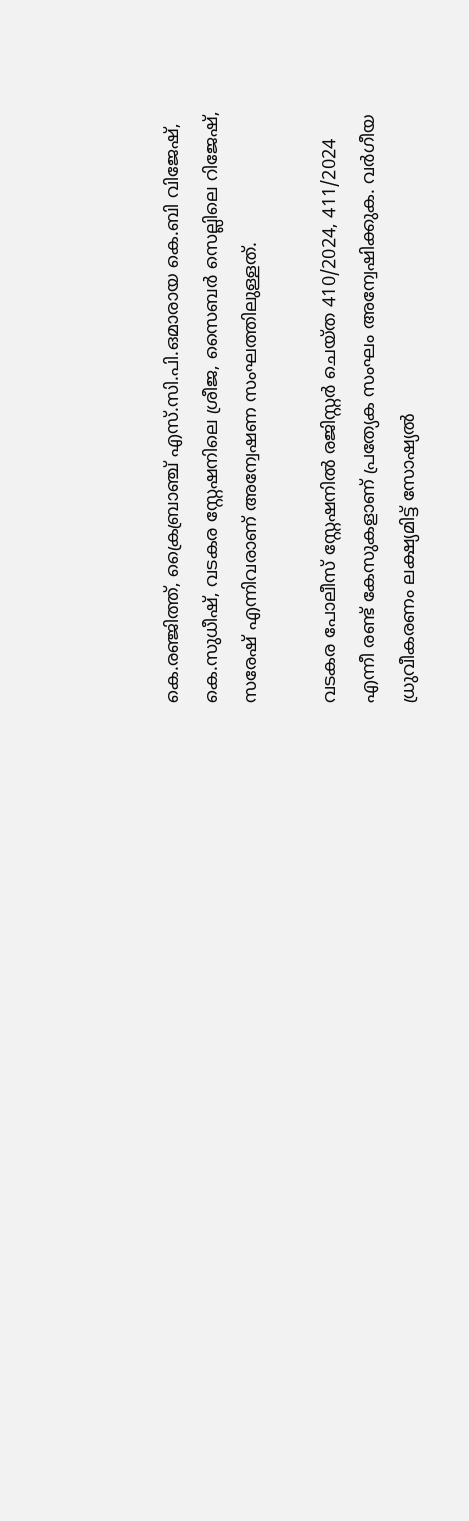കെ.രഞ്ജിത്ത്, ക്രൈബ്രാഞ്ച് എസ്.സി.പി.ഒമാരായ കെ.ബി വിജേഷ്, കെ.സുധീഷ്, വടകര സ്റ്റേഷനിലെ ശ്രീജ, സൈബർ സെല്ലിലെ റിജേഷ്, സരേഷ് എന്നിവരാണ് അന്വേഷണ സംഘത്തിലുള്ളത്.

വടകര പോലീസ് സ്റ്റേഷനിൽ രജിസ്റ്റർ ചെയ്ത 410/2024, 411/2024 എന്നീ രണ്ട് കേസുകളാണ് പ്രത്യേക സംഘം അന്വേഷിക്കുക. വർഗീയ ധ്രുവീകരണം ലക്ഷ്യമിട്ട് സോഷ്യൽ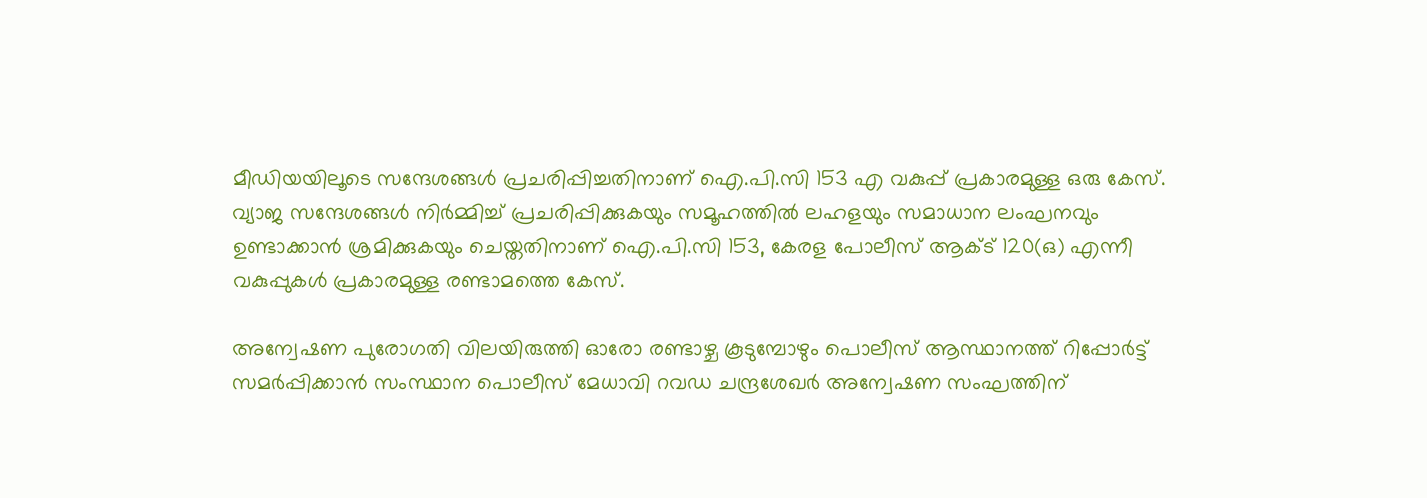മീഡിയയിലൂടെ സന്ദേശങ്ങൾ പ്രചരിപ്പിച്ചതിനാണ് ഐ.പി.സി 153 എ വകുപ്പ് പ്രകാരമുള്ള ഒരു കേസ്. വ്യാജ സന്ദേശങ്ങൾ നിർമ്മിച്ച് പ്രചരിപ്പിക്കുകയും സമൂഹത്തിൽ ലഹളയും സമാധാന ലംഘനവും ഉണ്ടാക്കാൻ ശ്രമിക്കുകയും ചെയ്തതിനാണ് ഐ.പി.സി 153, കേരള പോലീസ് ആക്ട് 120(ഒ) എന്നീ വകുപ്പുകൾ പ്രകാരമുള്ള രണ്ടാമത്തെ കേസ്.

അന്വേഷണ പുരോഗതി വിലയിരുത്തി ഓരോ രണ്ടാഴ്ച കൂടുമ്പോഴും പൊലീസ് ആസ്ഥാനത്ത് റിപ്പോർട്ട് സമർപ്പിക്കാൻ സംസ്ഥാന പൊലീസ് മേധാവി റവഡ ചന്ദ്രശേഖർ അന്വേഷണ സംഘത്തിന്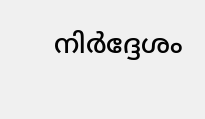നിർദ്ദേശം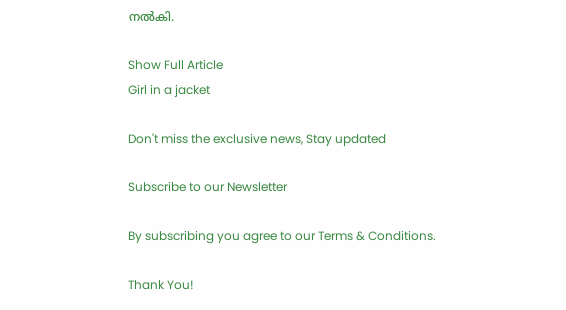നൽകി.

Show Full Article
Girl in a jacket

Don't miss the exclusive news, Stay updated

Subscribe to our Newsletter

By subscribing you agree to our Terms & Conditions.

Thank You!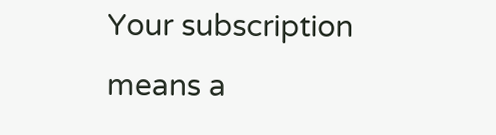Your subscription means a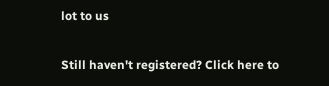lot to us

Still haven't registered? Click here to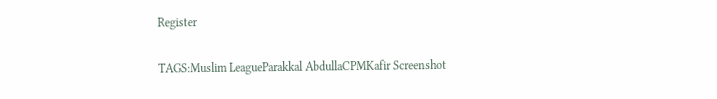Register

TAGS:Muslim LeagueParakkal AbdullaCPMKafir Screenshot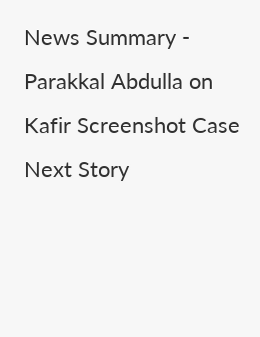News Summary - Parakkal Abdulla on Kafir Screenshot Case
Next Story